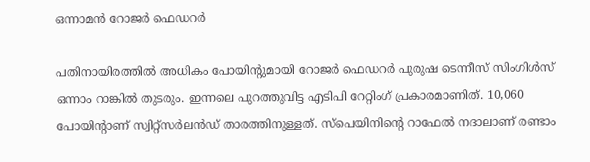ഒന്നാമൻ റോജർ ഫെഡറർ

പതിനായിരത്തിൽ അധികം പോയിന്‍റുമായി റോജർ ഫെഡറർ പുരുഷ ടെന്നീസ് സിംഗിൾസ് ഒന്നാം റാങ്കിൽ തുടരും. ഇന്നലെ പുറത്തുവിട്ട എടിപി റേറ്റിംഗ് പ്രകാരമാണിത്. 10,060 പോയിന്‍റാണ് സ്വിറ്റ്സർലൻഡ് താരത്തിനുള്ളത്. സ്പെയിനിന്‍റെ റാഫേൽ നദാലാണ് രണ്ടാം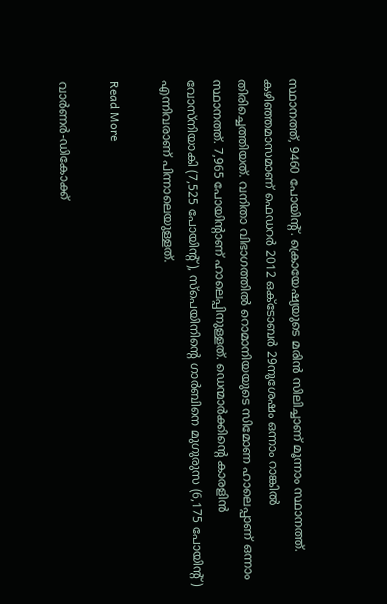സ്ഥാനത്ത്, 9460 പോയിന്‍റ്. ക്രൊയേഷ്യയുടെ മരിൻ സിലിച്ചാണ് മൂന്നാം സ്ഥാനത്ത്. കഴിഞ്ഞമാസമാണ് ഫെഡറർ 2012 ഒക്ടോബർ 29നുശേഷം ഒന്നാം റാങ്കിൽ തിരിച്ചെത്തിയത്. വനിതാ വിഭാഗത്തിൽ റൊമാനിയയുടെ സിമോണ ഹാലെപ്പാണ് ഒന്നാം സ്ഥാനത്ത്. 7,965 പോയിന്‍റാണ് ഹാലെപ്പിനുള്ളത്. ഡെന്മാർക്കിന്‍റെ കാരളിൻ വോസ്നിയാകി (7,525 പോയിന്‍റ്), സ്പെയിനിന്‍റെ ഗാർബിനെ മുഗുരുസ (6,175 പോയിന്‍റ്) എന്നിവരാണ് പിന്നാലെയുള്ളത്.

Read More

വാർണർ-ഡികോക്ക്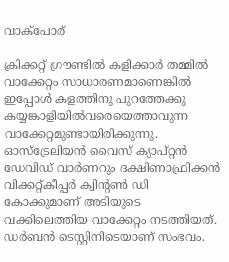വാക്പോര്

ക്രിക്കറ്റ് ഗ്രൗണ്ടില്‍ കളിക്കാര്‍ തമ്മില്‍ വാക്കേറ്റം സാധാരണമാണെങ്കില്‍ ഇപ്പോള്‍ കളത്തിനു പുറത്തേക്കു കയ്യങ്കാളിയില്‍വരെയെത്താവുന്ന വാക്കേറ്റമുണ്ടായിരിക്കുന്നു. ഓസ്‌ട്രേലിയന്‍ വൈസ് ക്യാപ്റ്റന്‍ ഡേവിഡ് വാര്‍ണറും ദക്ഷിണാഫ്രിക്കന്‍ വിക്കറ്റ്കീപ്പര്‍ ക്വിന്‍റണ്‍ ഡി കോക്കുമാണ് അടിയുടെ വക്കിലെത്തിയ വാക്കേറ്റം നടത്തിയത്. ഡർബൻ ടെസ്റ്റിനിടെയാണ് സംഭവം.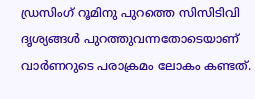ഡ്രസിംഗ് റൂമിനു പുറത്തെ സിസിടിവി ദൃശ്യങ്ങള്‍ പുറത്തുവന്നതോടെയാണ് വാര്‍ണറുടെ പരാക്രമം ലോകം കണ്ടത്.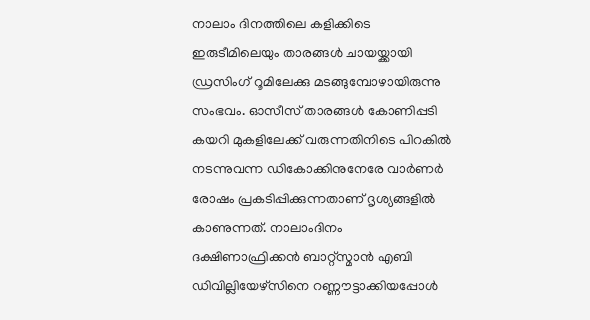നാലാം ദിനത്തിലെ കളിക്കിടെ ഇരുടീമിലെയും താരങ്ങള്‍ ചായയ്ക്കായി ഡ്രസിംഗ് റൂമിലേക്കു മടങ്ങുമ്പോഴായിരുന്നു സംഭവം. ഓസീസ് താരങ്ങള്‍ കോണിപ്പടി കയറി മുകളിലേക്ക് വരുന്നതിനിടെ പിറകില്‍ നടന്നുവന്ന ഡികോക്കിനുനേരേ വാര്‍ണര്‍ രോഷം പ്രകടിപ്പിക്കുന്നതാണ് ദൃശ്യങ്ങളില്‍ കാണുന്നത്. നാലാംദിനം ദക്ഷിണാഫ്രിക്കന്‍ ബാറ്റ്‌സ്മാന്‍ എബി ഡിവില്ലിയേഴ്‌സിനെ റണ്ണൗട്ടാക്കിയപ്പോള്‍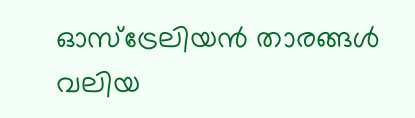ഓസ്‌ട്രേലിയന്‍ താരങ്ങള്‍ വലിയ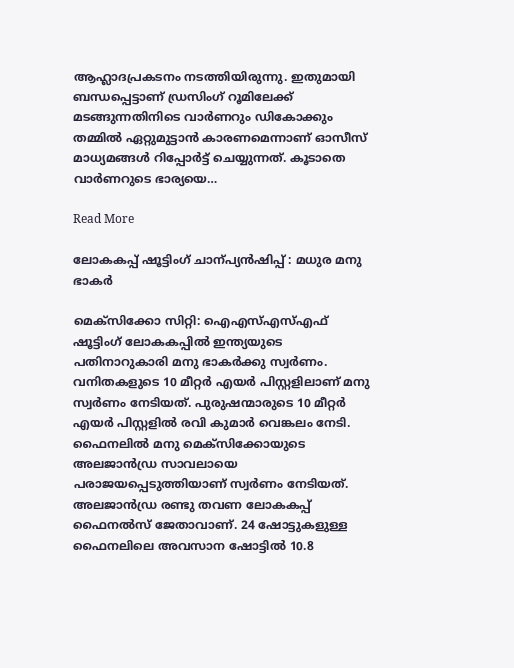ആഹ്ലാദപ്രകടനം നടത്തിയിരുന്നു. ഇതുമായി ബന്ധപ്പെട്ടാണ് ഡ്രസിംഗ് റൂമിലേക്ക് മടങ്ങുന്നതിനിടെ വാര്‍ണറും ഡികോക്കും തമ്മില്‍ ഏറ്റുമുട്ടാന്‍ കാരണമെന്നാണ് ഓസീസ് മാധ്യമങ്ങള്‍ റിപ്പോര്‍ട്ട് ചെയ്യുന്നത്. കൂടാതെ വാര്‍ണറുടെ ഭാര്യയെ…

Read More

ലോകകപ്പ് ഷൂട്ടിംഗ് ചാന്പ്യൻഷിപ്പ് : മധുര മനു ഭാകർ

മെക്‌സിക്കോ സിറ്റി: ഐഎസ്എസ്എഫ് ഷൂട്ടിംഗ് ലോകകപ്പില്‍ ഇന്ത്യയുടെ പതിനാറുകാരി മനു ഭാകര്‍ക്കു സ്വര്‍ണം. വനിതകളുടെ 10 മീറ്റര്‍ എയര്‍ പിസ്റ്റളിലാണ് മനു സ്വര്‍ണം നേടിയത്. പുരുഷന്മാരുടെ 10 മീറ്റര്‍ എയര്‍ പിസ്റ്റളില്‍ രവി കുമാര്‍ വെങ്കലം നേടി. ഫൈനലില്‍ മനു മെക്‌സിക്കോയുടെ അലജാന്‍ഡ്ര സാവലായെ പരാജയപ്പെടുത്തിയാണ് സ്വര്‍ണം നേടിയത്. അലജാന്‍ഡ്ര രണ്ടു തവണ ലോകകപ്പ് ഫൈനല്‍സ് ജേതാവാണ്. 24 ഷോട്ടുകളുള്ള ഫൈനലിലെ അവസാന ഷോട്ടില്‍ 10.8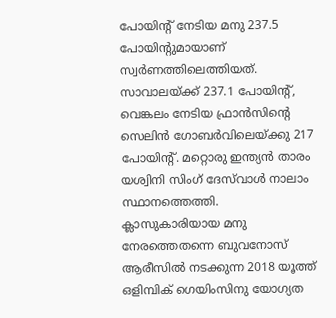പോയിന്‍റ് നേടിയ മനു 237.5 പോയിന്‍റുമായാണ് സ്വര്‍ണത്തിലെത്തിയത്. സാവാലയ്ക്ക് 237.1 പോയിന്‍റ്, വെങ്കലം നേടിയ ഫ്രാന്‍സിന്‍റെ സെലിന്‍ ഗോബര്‍വിലെയ്ക്കു 217 പോയിന്‍റ്. മറ്റൊരു ഇന്ത്യന്‍ താരം യശ്വിനി സിംഗ് ദേസ്‌വാള്‍ നാലാം സ്ഥാനത്തെത്തി. ക്ലാസുകാരിയായ മനു നേരത്തെതന്നെ ബുവനോസ് ആരീസില്‍ നടക്കുന്ന 2018 യൂത്ത് ഒളിമ്പിക് ഗെയിംസിനു യോഗ്യത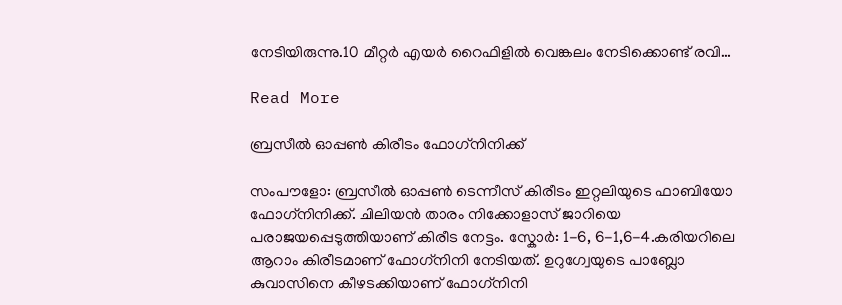നേടിയിരുന്നു.10 മീറ്റര്‍ എയര്‍ റൈഫിളില്‍ വെങ്കലം നേടിക്കൊണ്ട് രവി…

Read More

ബ്രസീൽ ഓപ്പൺ കിരീടം ഫോഗ്‌നിനിക്ക്

സംപൗളോ: ബ്രസീൽ ഓപ്പൺ ടെന്നീസ് കിരീടം ഇറ്റലിയു‌ടെ ഫാബിയോ ഫോഗ്‌നിനിക്ക്. ചിലിയൻ താരം നിക്കോളാസ് ജാറിയെ പരാജയപ്പെടുത്തിയാണ് കിരീട നേട്ടം. സ്കോർ: 1-6, 6-1,6-4.കരിയറിലെ ആറാം കിരീടമാണ് ഫോഗ്‌നിനി നേടിയത്. ഉറുഗ്വേയുടെ പാബ്ലോ കുവാസിനെ കീഴടക്കിയാണ് ഫോഗ്‌നിനി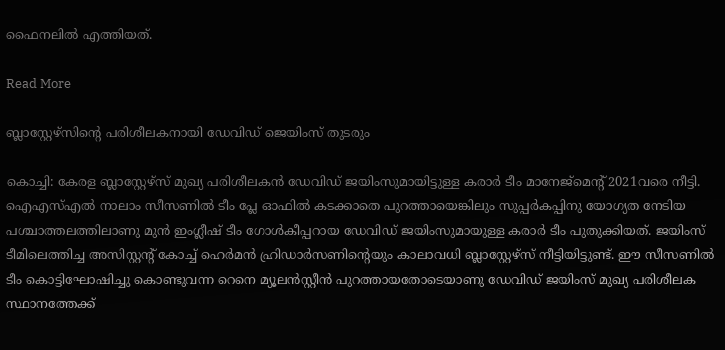ഫൈനലിൽ എത്തിയത്.

Read More

ബ്ലാസ്റ്റേഴ്സിന്‍റെ പരിശീലകനായി ഡേവിഡ് ജെയിംസ് തുടരും

കൊച്ചി: കേരള ബ്ലാസ്റ്റേഴ്സ് മുഖ്യ പരിശീലകൻ ഡേവിഡ് ജയിംസുമായിട്ടുള്ള കരാർ ടീം മാനേജ്മെന്‍റ് 2021വരെ നീട്ടി. ഐഎസ്എൽ നാലാം സീസണിൽ ടീം പ്ലേ ഓഫിൽ കടക്കാതെ പുറത്തായെങ്കിലും സുപ്പർകപ്പിനു യോഗ്യത നേടിയ പശ്ചാത്തലത്തിലാണു മുൻ ഇംഗ്ലീഷ് ടീം ഗോൾകീപ്പറായ ഡേവിഡ് ജയിംസുമായുള്ള കരാർ ടീം പുതുക്കിയത്. ജയിംസ് ടീമിലെത്തിച്ച അസിസ്റ്റന്‍റ് കോച്ച് ഹെർമൻ ഹ്രിഡാർസണിന്‍റെയും കാലാവധി ബ്ലാസ്റ്റേഴ്സ് നീട്ടിയിട്ടുണ്ട്. ഈ സീസണിൽ ടീം കൊട്ടിഘോഷിച്ചു കൊണ്ടുവന്ന റെനെ മ്യൂലൻസ്റ്റീൻ പുറത്തായതോടെയാണു ഡേവിഡ് ജയിംസ് മുഖ്യ പരിശീലക സ്ഥാനത്തേക്ക്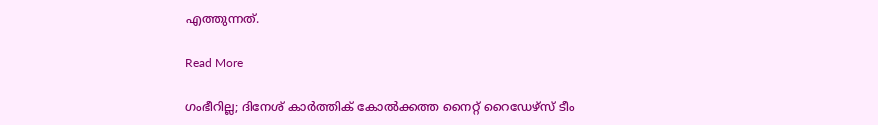എത്തുന്നത്.

Read More

ഗംഭീറില്ല; ദിനേശ് കാർത്തിക് കോൽക്കത്ത നൈറ്റ് റൈഡേഴ്സ് ടീം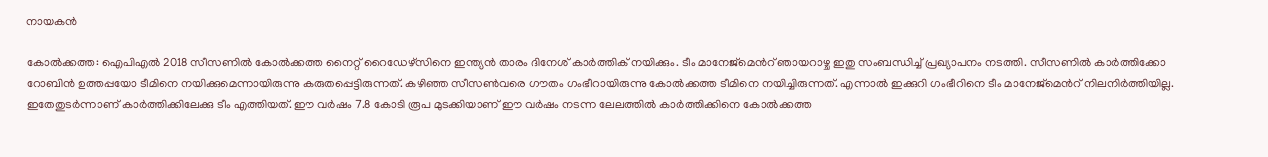നായകൻ

കോൽക്കത്ത: ഐപിഎൽ 2018 സീസണിൽ കോൽക്കത്ത നൈറ്റ് റൈഡേഴ്സിനെ ഇന്ത്യൻ താരം ദിനേശ് കാർത്തിക് നയിക്കും. ടീം മാനേജ്മെന്‍റ് ഞായറാഴ്ച ഇതു സംബന്ധിച്ച് പ്രഖ്യാപനം നടത്തി. സീസണിൽ കാർത്തിക്കോ റോബിൻ ഉത്തപ്പയോ ടീമിനെ നയിക്കുമെന്നായിരുന്നു കരുതപ്പെട്ടിരുന്നത്. കഴിഞ്ഞ സീസണ്‍വരെ ഗൗതം ഗംഭീറായിരുന്നു കോൽക്കത്ത ടീമിനെ നയിച്ചിരുന്നത്. എന്നാൽ ഇക്കുറി ഗംഭീറിനെ ടീം മാനേജ്മെന്‍റ് നിലനിർത്തിയില്ല. ഇതേതുടർന്നാണ് കാർത്തിക്കിലേക്കു ടീം എത്തിയത്. ഈ വർഷം 7.8 കോടി രൂപ മുടക്കിയാണ് ഈ വർഷം നടന്ന ലേലത്തിൽ കാർത്തിക്കിനെ കോൽക്കത്ത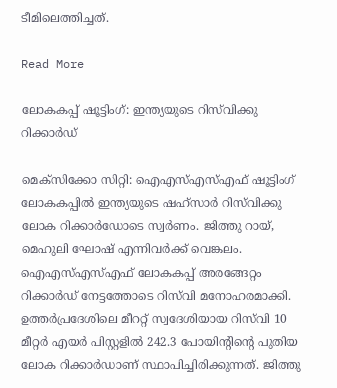ടീമിലെത്തിച്ചത്.

Read More

ലോകകപ്പ് ഷൂട്ടിംഗ്: ഇന്ത്യയുടെ റിസ്‌വിക്കു റിക്കാർഡ്

മെക്സിക്കോ സിറ്റി: ഐഎസ്എസ്എഫ് ഷൂട്ടിംഗ് ലോകകപ്പിൽ ഇന്ത്യയുടെ ഷഹ്സാർ റിസ്‌വിക്കു ലോക റിക്കാർഡോടെ സ്വർണം. ജിത്തു റായ്, മെഹുലി ഘോഷ് എന്നിവർക്ക് വെങ്കലം. ഐഎസ്എസ്എഫ് ലോകകപ്പ് അരങ്ങേറ്റം റിക്കാർഡ് നേട്ടത്തോടെ റിസ്‌വി മനോഹരമാക്കി. ഉത്തർപ്രദേശിലെ മീററ്റ് സ്വദേശിയായ റിസ്‌വി 10 മീറ്റർ എയർ പിസ്റ്റളിൽ 242.3 പോയിന്‍റിന്‍റെ പുതിയ ലോക റിക്കാർഡാണ് സ്ഥാപിച്ചിരിക്കുന്നത്. ജിത്തു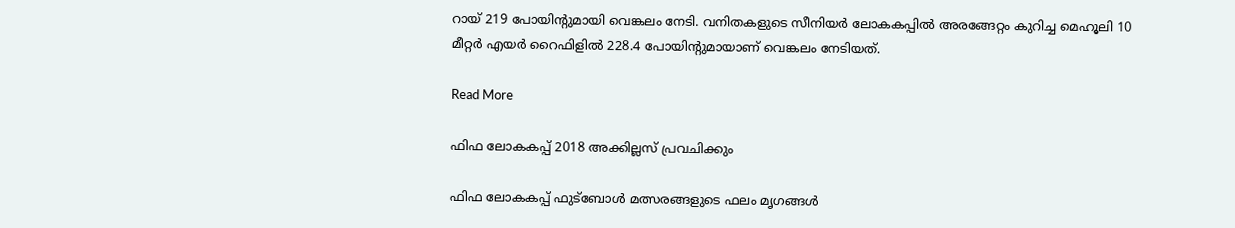റായ് 219 പോയിന്‍റുമായി വെങ്കലം നേടി. വനിതകളുടെ സീനിയർ ലോകകപ്പിൽ അരങ്ങേറ്റം കുറിച്ച മെഹൂലി 10 മീറ്റർ എയർ റൈഫിളിൽ 228.4 പോയിന്‍റുമായാണ് വെങ്കലം നേടിയത്.

Read More

ഫിഫ ലോകകപ്പ് 2018 അക്കില്ലസ് പ്രവചിക്കും

ഫിഫ ലോകകപ്പ് ഫുട്ബോൾ മത്സരങ്ങളുടെ ഫലം മൃഗങ്ങൾ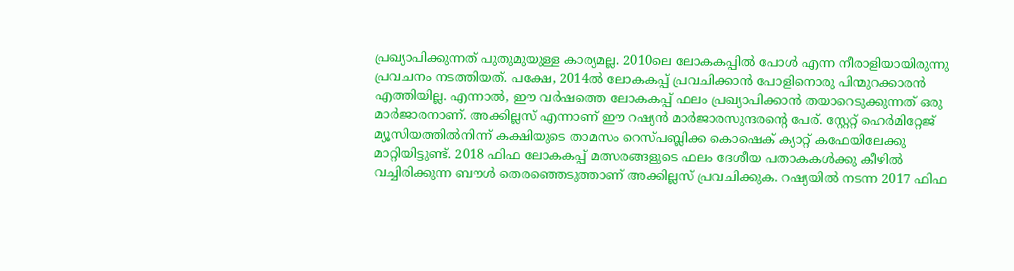പ്രഖ്യാപിക്കുന്നത് പുതുമുയുള്ള കാര്യമല്ല. 2010ലെ ലോകകപ്പിൽ പോൾ എന്ന നീരാളിയായിരുന്നു പ്രവചനം നടത്തിയത്. പക്ഷേ, 2014ൽ ലോകകപ്പ് പ്രവചിക്കാൻ പോളിനൊരു പിന്മുറക്കാരൻ എത്തിയില്ല. എന്നാൽ, ഈ വർഷത്തെ ലോകകപ്പ് ഫലം പ്രഖ്യാപിക്കാൻ തയാറെടുക്കുന്നത് ഒരു മാർജാരനാണ്. അക്കില്ലസ് എന്നാണ് ഈ റഷ്യൻ മാർജാരസുന്ദരന്‍റെ പേര്. സ്റ്റേറ്റ് ഹെർമിറ്റേജ് മ്യൂസിയത്തിൽനിന്ന് കക്ഷിയുടെ താമസം റെസ്പബ്ലിക്ക കൊഷെക് ക്യാറ്റ് കഫേയിലേക്കു മാറ്റിയിട്ടുണ്ട്. 2018 ഫിഫ ലോകകപ്പ് മത്സരങ്ങളുടെ ഫലം ദേശീയ പതാകകൾക്കു കീഴിൽ വച്ചിരിക്കുന്ന ബൗൾ തെരഞ്ഞെടുത്താണ് അക്കില്ലസ് പ്രവചിക്കുക. റഷ്യയിൽ നടന്ന 2017 ഫിഫ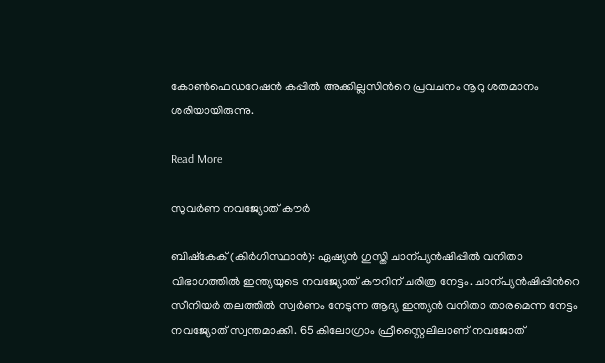കോണ്‍ഫെഡറേഷൻ കപ്പിൽ അക്കില്ല‌സിന്‍റെ പ്രവചനം നൂറു ശതമാനം ശരിയായിരുന്നു.

Read More

സുവർണ നവജ്യോത് കൗർ

ബിഷ്കേക് (കിർഗിസ്ഥാൻ): ഏഷ്യൻ ഗുസ്തി ചാന്പ്യൻഷിപ്പിൽ വനിതാ വിഭാഗത്തിൽ ഇന്ത്യയുടെ നവജ്യോത് കൗറിന് ചരിത്ര നേട്ടം. ചാന്പ്യൻഷിപ്പിന്‍റെ സീനിയർ തലത്തിൽ സ്വർണം നേടുന്ന ആദ്യ ഇന്ത്യൻ വനിതാ താരമെന്ന നേട്ടം നവജ്യോത് സ്വന്തമാക്കി. 65 കിലോഗ്രാം ഫ്രീസ്റ്റൈലിലാണ് നവജോത്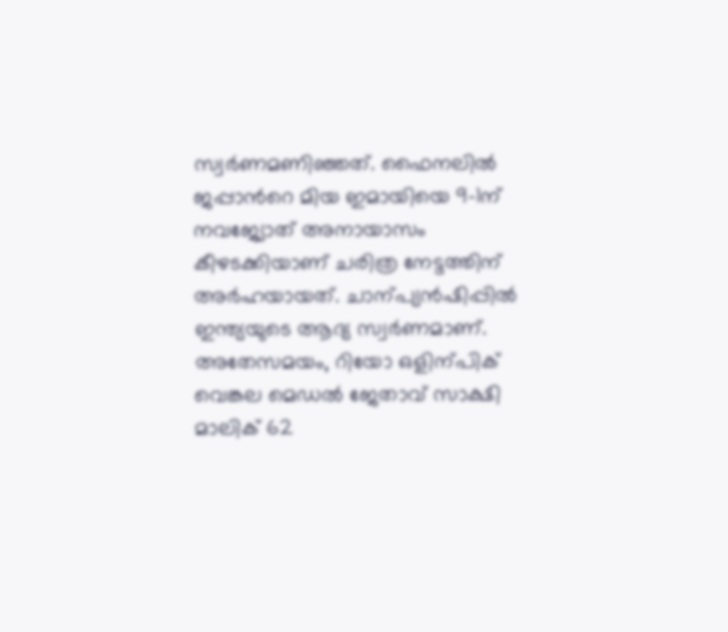സ്വർണമണിഞ്ഞത്. ഫൈനലിൽ ജപ്പാന്‍റെ മിയ ഇമായിയെ 9-1ന് നവജ്യോത് അനായാസം കീഴടക്കിയാണ് ചരിത്ര നേട്ടത്തിന് അർഹയായത്. ചാന്പ്യൻഷിപ്പിൽ ഇന്ത്യയുടെ ആദ്യ സ്വർണമാണ്. അതേസമയം, റിയോ ഒളിന്പിക് വെങ്കല മെഡൽ ജേതാവ് സാക്ഷി മാലിക് 62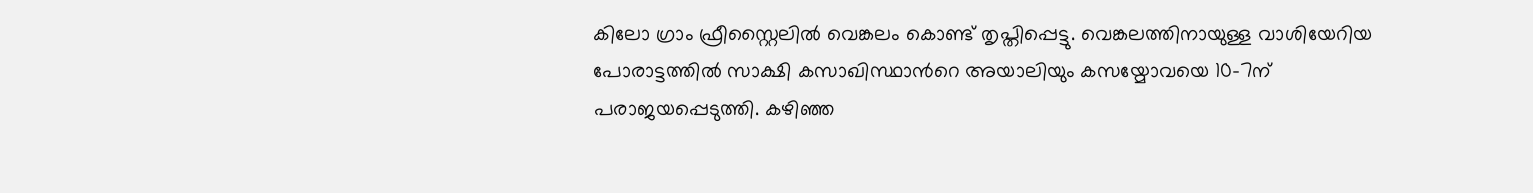കിലോ ഗ്രാം ഫ്രീസ്റ്റൈലിൽ വെങ്കലം കൊണ്ട് തൃപ്തിപ്പെട്ടു. വെങ്കലത്തിനായുള്ള വാശിയേറിയ പോരാട്ടത്തിൽ സാക്ഷി കസാഖിസ്ഥാന്‍റെ അയാലിയും കസയ്മോവയെ 10-7ന് പരാജയപ്പെടുത്തി. കഴിഞ്ഞ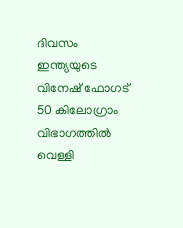ദിവസം ഇന്ത്യയുടെ വിനേഷ് ഫോഗട് 50 കിലോഗ്രാം വിഭാഗത്തിൽ വെള്ളി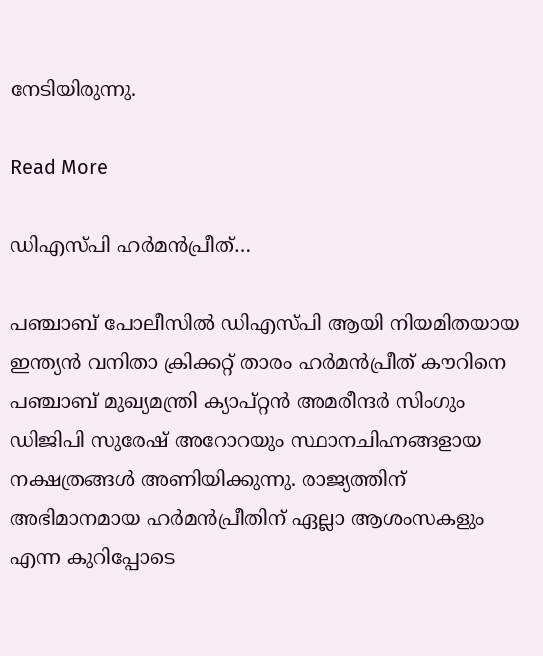നേടിയിരുന്നു.

Read More

ഡിഎസ്പി ഹർമൻപ്രീത്…

പഞ്ചാബ് പോലീസിൽ ഡിഎസ്പി ആയി നിയമിതയായ ഇന്ത്യൻ വനിതാ ക്രിക്കറ്റ് താരം ഹർമൻപ്രീത് കൗറിനെ പഞ്ചാബ് മുഖ്യമന്ത്രി ക്യാപ്റ്റൻ അമരീന്ദർ സിംഗും ഡിജിപി സുരേഷ് അറോറയും സ്ഥാനചിഹ്നങ്ങളായ നക്ഷത്രങ്ങൾ അണിയിക്കുന്നു. രാജ്യത്തിന് അഭിമാനമായ ഹർമൻപ്രീതിന് ഏല്ലാ ആശംസകളും എന്ന കുറിപ്പോടെ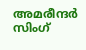അമരീന്ദർ സിംഗ്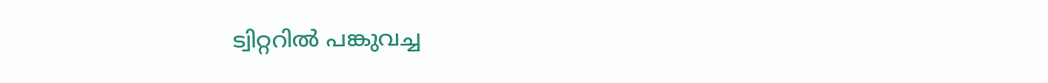ട്വിറ്ററിൽ പങ്കുവച്ച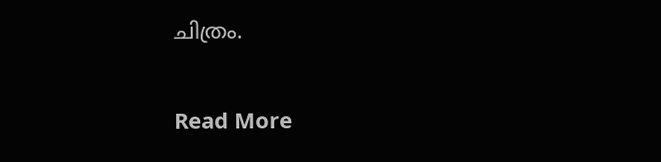ചിത്രം.

Read More